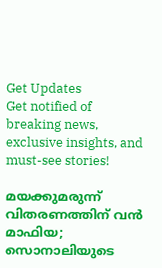Get Updates
Get notified of breaking news, exclusive insights, and must-see stories!

മയക്കുമരുന്ന് വിതരണത്തിന് വന്‍ മാഫിയ; സൊനാലിയുടെ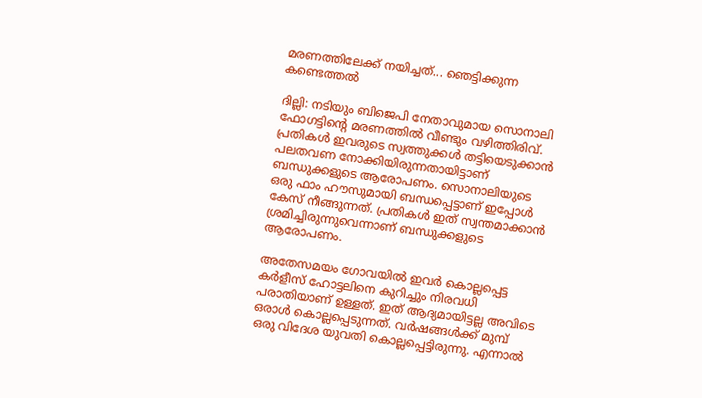മരണത്തിലേക്ക് നയിച്ചത്... ഞെട്ടിക്കുന്ന കണ്ടെത്തല്‍

ദില്ലി: നടിയും ബിജെപി നേതാവുമായ സൊനാലി ഫോഗട്ടിന്റെ മരണത്തില്‍ വീണ്ടും വഴിത്തിരിവ്. പ്രതികള്‍ ഇവരുടെ സ്വത്തുക്കള്‍ തട്ടിയെടുക്കാന്‍ പലതവണ നോക്കിയിരുന്നതായിട്ടാണ് ബന്ധുക്കളുടെ ആരോപണം. സൊനാലിയുടെ ഒരു ഫാം ഹൗസുമായി ബന്ധപ്പെട്ടാണ് ഇപ്പോള്‍ കേസ് നീങ്ങുന്നത്. പ്രതികള്‍ ഇത് സ്വന്തമാക്കാന്‍ ശ്രമിച്ചിരുന്നുവെന്നാണ് ബന്ധുക്കളുടെ ആരോപണം.

അതേസമയം ഗോവയില്‍ ഇവര്‍ കൊല്ലപ്പെട്ട കര്‍ളീസ് ഹോട്ടലിനെ കുറിച്ചും നിരവധി പരാതിയാണ് ഉള്ളത്. ഇത് ആദ്യമായിട്ടല്ല അവിടെ ഒരാള്‍ കൊല്ലപ്പെടുന്നത്. വര്‍ഷങ്ങള്‍ക്ക് മുമ്പ് ഒരു വിദേശ യുവതി കൊല്ലപ്പെട്ടിരുന്നു. എന്നാല്‍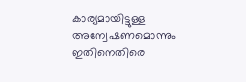കാര്യമായിട്ടുള്ള അന്വേഷണമൊന്നും ഇതിനെതിരെ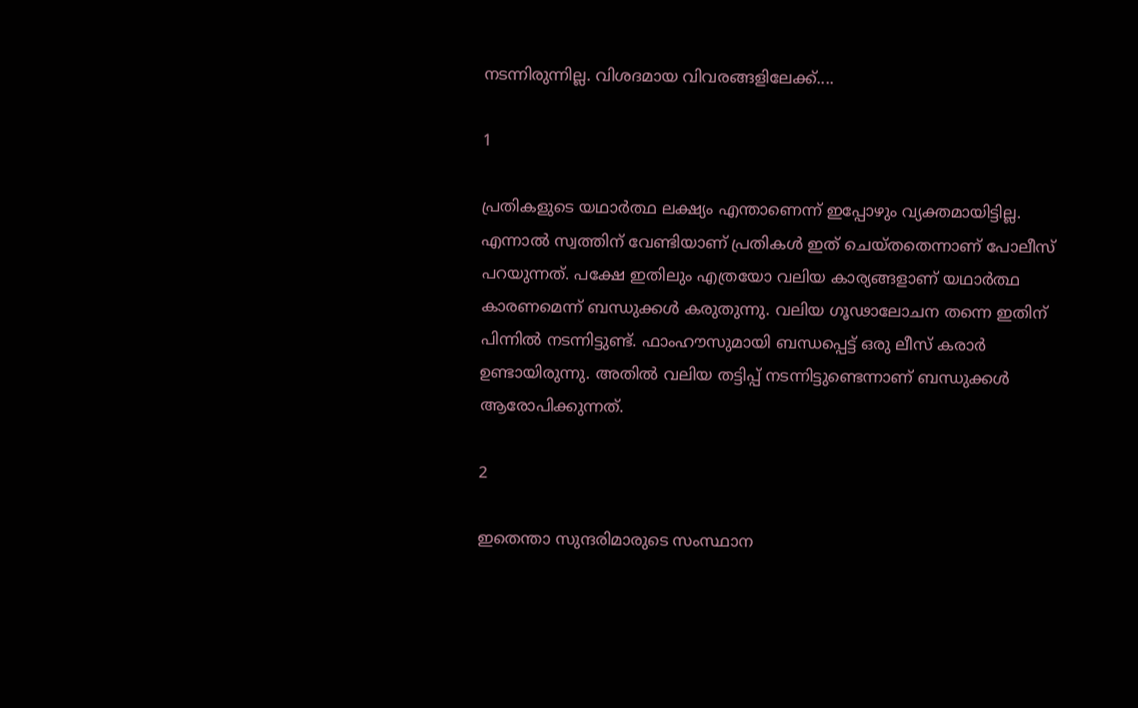നടന്നിരുന്നില്ല. വിശദമായ വിവരങ്ങളിലേക്ക്....

1

പ്രതികളുടെ യഥാര്‍ത്ഥ ലക്ഷ്യം എന്താണെന്ന് ഇപ്പോഴും വ്യക്തമായിട്ടില്ല. എന്നാല്‍ സ്വത്തിന് വേണ്ടിയാണ് പ്രതികള്‍ ഇത് ചെയ്തതെന്നാണ് പോലീസ് പറയുന്നത്. പക്ഷേ ഇതിലും എത്രയോ വലിയ കാര്യങ്ങളാണ് യഥാര്‍ത്ഥ കാരണമെന്ന് ബന്ധുക്കള്‍ കരുതുന്നു. വലിയ ഗൂഢാലോചന തന്നെ ഇതിന് പിന്നില്‍ നടന്നിട്ടുണ്ട്. ഫാംഹൗസുമായി ബന്ധപ്പെട്ട് ഒരു ലീസ് കരാര്‍ ഉണ്ടായിരുന്നു. അതില്‍ വലിയ തട്ടിപ്പ് നടന്നിട്ടുണ്ടെന്നാണ് ബന്ധുക്കള്‍ ആരോപിക്കുന്നത്.

2

ഇതെന്താ സുന്ദരിമാരുടെ സംസ്ഥാന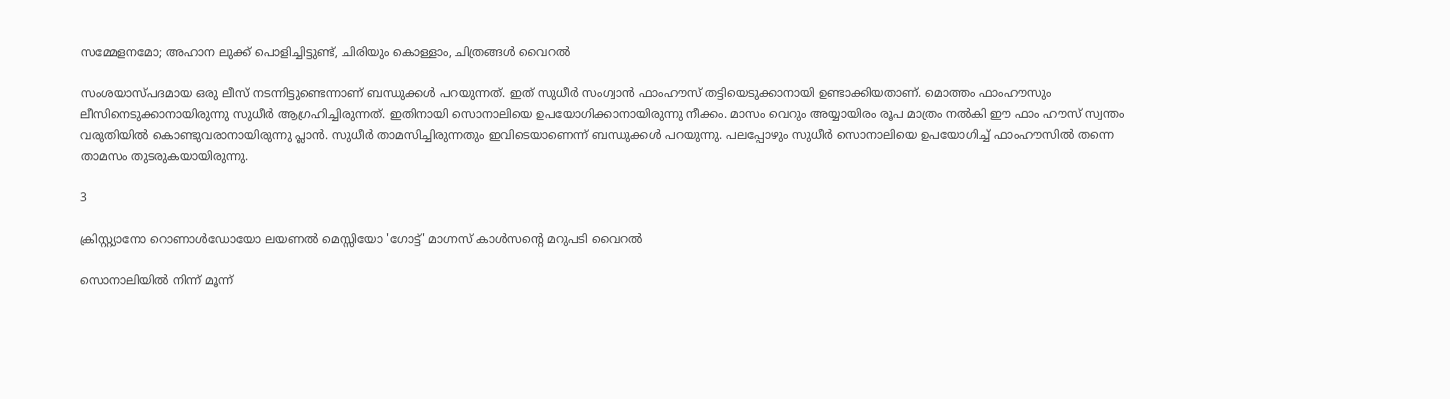സമ്മേളനമോ; അഹാന ലുക്ക് പൊളിച്ചിട്ടുണ്ട്, ചിരിയും കൊള്ളാം, ചിത്രങ്ങള്‍ വൈറല്‍

സംശയാസ്പദമായ ഒരു ലീസ് നടന്നിട്ടുണ്ടെന്നാണ് ബന്ധുക്കള്‍ പറയുന്നത്. ഇത് സുധീര്‍ സംഗ്വാന്‍ ഫാംഹൗസ് തട്ടിയെടുക്കാനായി ഉണ്ടാക്കിയതാണ്. മൊത്തം ഫാംഹൗസും ലീസിനെടുക്കാനായിരുന്നു സുധീര്‍ ആഗ്രഹിച്ചിരുന്നത്. ഇതിനായി സൊനാലിയെ ഉപയോഗിക്കാനായിരുന്നു നീക്കം. മാസം വെറും അയ്യായിരം രൂപ മാത്രം നല്‍കി ഈ ഫാം ഹൗസ് സ്വന്തം വരുതിയില്‍ കൊണ്ടുവരാനായിരുന്നു പ്ലാന്‍. സുധീര്‍ താമസിച്ചിരുന്നതും ഇവിടെയാണെന്ന് ബന്ധുക്കള്‍ പറയുന്നു. പലപ്പോഴും സുധീര്‍ സൊനാലിയെ ഉപയോഗിച്ച് ഫാംഹൗസില്‍ തന്നെ താമസം തുടരുകയായിരുന്നു.

3

ക്രിസ്റ്റ്യാനോ റൊണാള്‍ഡോയോ ലയണല്‍ മെസ്സിയോ 'ഗോട്ട്' മാഗ്നസ് കാള്‍സന്റെ മറുപടി വൈറല്‍

സൊനാലിയില്‍ നിന്ന് മൂന്ന്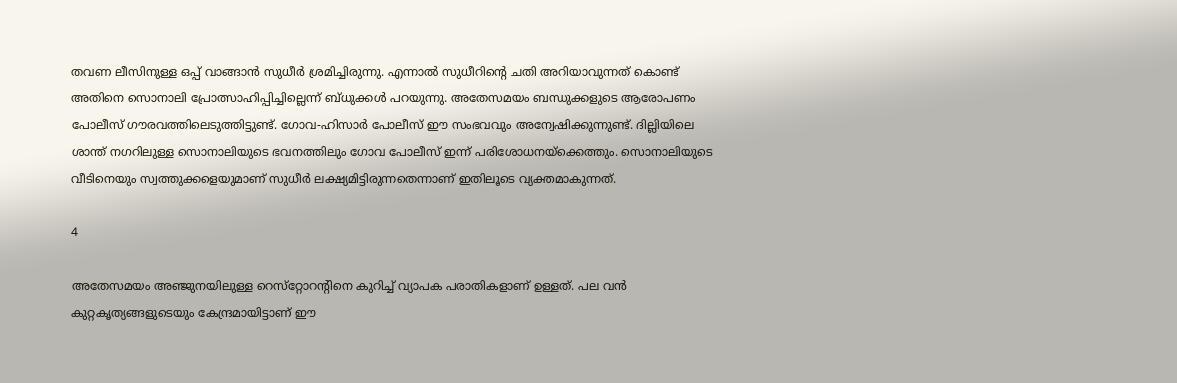തവണ ലീസിനുള്ള ഒപ്പ് വാങ്ങാന്‍ സുധീര്‍ ശ്രമിച്ചിരുന്നു. എന്നാല്‍ സുധീറിന്റെ ചതി അറിയാവുന്നത് കൊണ്ട് അതിനെ സൊനാലി പ്രോത്സാഹിപ്പിച്ചില്ലെന്ന് ബ്ധുക്കള്‍ പറയുന്നു. അതേസമയം ബന്ധുക്കളുടെ ആരോപണം പോലീസ് ഗൗരവത്തിലെടുത്തിട്ടുണ്ട്. ഗോവ-ഹിസാര്‍ പോലീസ് ഈ സംഭവവും അന്വേഷിക്കുന്നുണ്ട്. ദില്ലിയിലെ ശാന്ത് നഗറിലുള്ള സൊനാലിയുടെ ഭവനത്തിലും ഗോവ പോലീസ് ഇന്ന് പരിശോധനയ്‌ക്കെത്തും. സൊനാലിയുടെ വീടിനെയും സ്വത്തുക്കളെയുമാണ് സുധീര്‍ ലക്ഷ്യമിട്ടിരുന്നതെന്നാണ് ഇതിലൂടെ വ്യക്തമാകുന്നത്.

4

അതേസമയം അഞ്ജുനയിലുള്ള റെസ്‌റ്റോറന്റിനെ കുറിച്ച് വ്യാപക പരാതികളാണ് ഉള്ളത്. പല വന്‍ കുറ്റകൃത്യങ്ങളുടെയും കേന്ദ്രമായിട്ടാണ് ഈ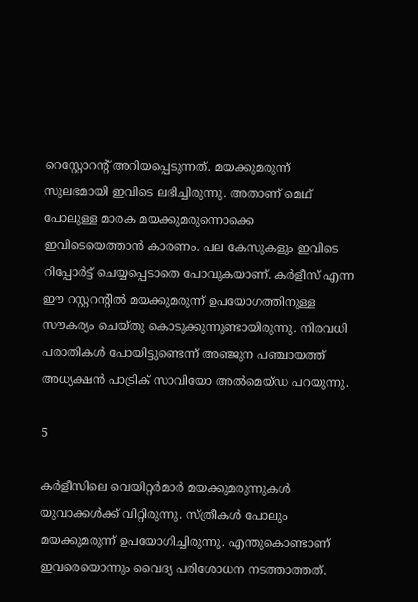റെസ്റ്റോറന്റ് അറിയപ്പെടുന്നത്. മയക്കുമരുന്ന് സുലഭമായി ഇവിടെ ലഭിച്ചിരുന്നു. അതാണ് മെഥ് പോലുള്ള മാരക മയക്കുമരുന്നൊക്കെ ഇവിടെയെത്താന്‍ കാരണം. പല കേസുകളും ഇവിടെ റിപ്പോര്‍ട്ട് ചെയ്യപ്പെടാതെ പോവുകയാണ്. കര്‍ളീസ് എന്ന ഈ റസ്റ്ററന്റില്‍ മയക്കുമരുന്ന് ഉപയോഗത്തിനുള്ള സൗകര്യം ചെയ്തു കൊടുക്കുന്നുണ്ടായിരുന്നു. നിരവധി പരാതികള്‍ പോയിട്ടുണ്ടെന്ന് അഞ്ജുന പഞ്ചായത്ത് അധ്യക്ഷന്‍ പാട്രിക് സാവിയോ അല്‍മെയ്ഡ പറയുന്നു.

5

കര്‍ളീസിലെ വെയിറ്റര്‍മാര്‍ മയക്കുമരുന്നുകള്‍ യുവാക്കള്‍ക്ക് വിറ്റിരുന്നു. സ്ത്രീകള്‍ പോലും മയക്കുമരുന്ന് ഉപയോഗിച്ചിരുന്നു. എന്തുകൊണ്ടാണ് ഇവരെയൊന്നും വൈദ്യ പരിശോധന നടത്താത്തത്.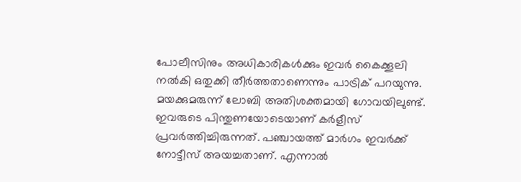പോലീസിനും അധികാരികള്‍ക്കും ഇവര്‍ കൈക്കൂലി നല്‍കി ഒതുക്കി തീര്‍ത്തതാണെന്നും പാട്രിക് പറയുന്നു. മയക്കുമരുന്ന് ലോബി അതിശക്തമായി ഗോവയിലുണ്ട്. ഇവരുടെ പിന്തുണയോടെയാണ് കര്‍ളീസ് പ്രവര്‍ത്തിച്ചിരുന്നത്. പഞ്ചായത്ത് മാര്‍ഗം ഇവര്‍ക്ക് നോട്ടീസ് അയച്ചതാണ്. എന്നാല്‍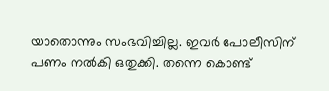യാതൊന്നും സംഭവിച്ചില്ല. ഇവര്‍ പോലീസിന് പണം നല്‍കി ഒതുക്കി. തന്നെ കൊണ്ട്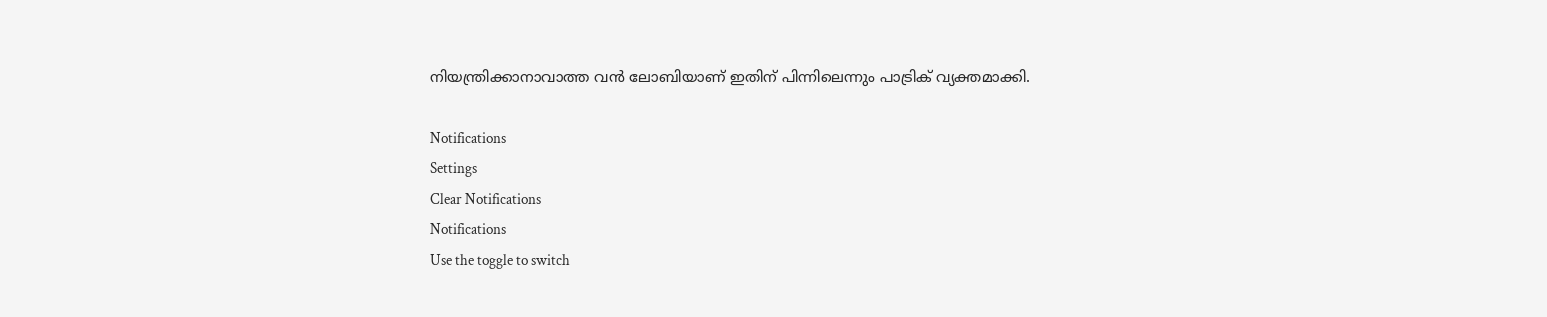നിയന്ത്രിക്കാനാവാത്ത വന്‍ ലോബിയാണ് ഇതിന് പിന്നിലെന്നും പാട്രിക് വ്യക്തമാക്കി.

Notifications
Settings
Clear Notifications
Notifications
Use the toggle to switch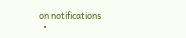on notifications
  •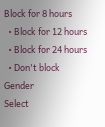Block for 8 hours
  • Block for 12 hours
  • Block for 24 hours
  • Don't block
Gender
Select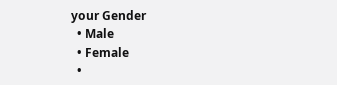your Gender
  • Male
  • Female
  •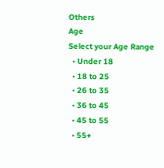Others
Age
Select your Age Range
  • Under 18
  • 18 to 25
  • 26 to 35
  • 36 to 45
  • 45 to 55
  • 55+